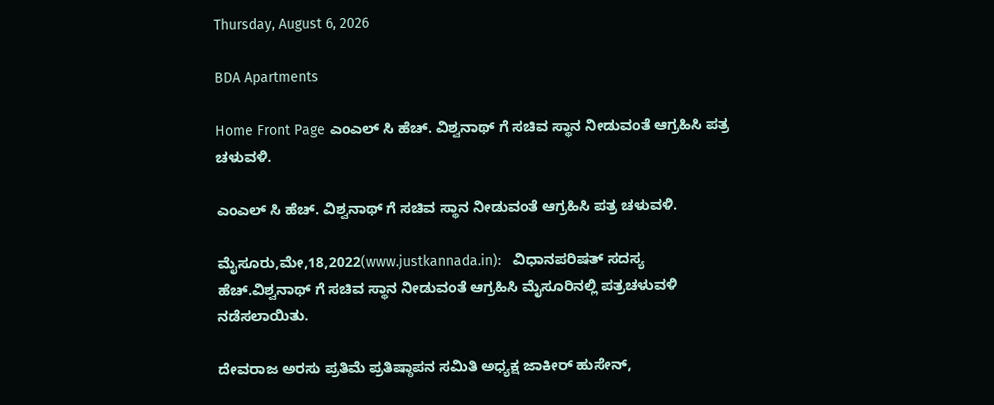Thursday, August 6, 2026

BDA Apartments

Home Front Page ಎಂಎಲ್ ಸಿ ಹೆಚ್. ವಿಶ್ವನಾಥ್‌ ಗೆ ಸಚಿವ ಸ್ಥಾನ ನೀಡುವಂತೆ ಆಗ್ರಹಿಸಿ ಪತ್ರ ಚಳುವಳಿ.

ಎಂಎಲ್ ಸಿ ಹೆಚ್. ವಿಶ್ವನಾಥ್‌ ಗೆ ಸಚಿವ ಸ್ಥಾನ ನೀಡುವಂತೆ ಆಗ್ರಹಿಸಿ ಪತ್ರ ಚಳುವಳಿ.

ಮೈಸೂರು,ಮೇ,18,2022(www.justkannada.in):   ವಿಧಾನಪರಿಷತ್ ಸದಸ್ಯ ಹೆಚ್.ವಿಶ್ವನಾಥ್ ಗೆ ಸಚಿವ ಸ್ಥಾನ ನೀಡುವಂತೆ ಆಗ್ರಹಿಸಿ ಮೈಸೂರಿನಲ್ಲಿ ಪತ್ರಚಳುವಳಿ ನಡೆಸಲಾಯಿತು.

ದೇವರಾಜ ಅರಸು ಪ್ರತಿಮೆ ಪ್ರತಿಷ್ಠಾಪನ ಸಮಿತಿ ಅಧ್ಯಕ್ಷ ಜಾಕೀರ್ ಹುಸೇನ್,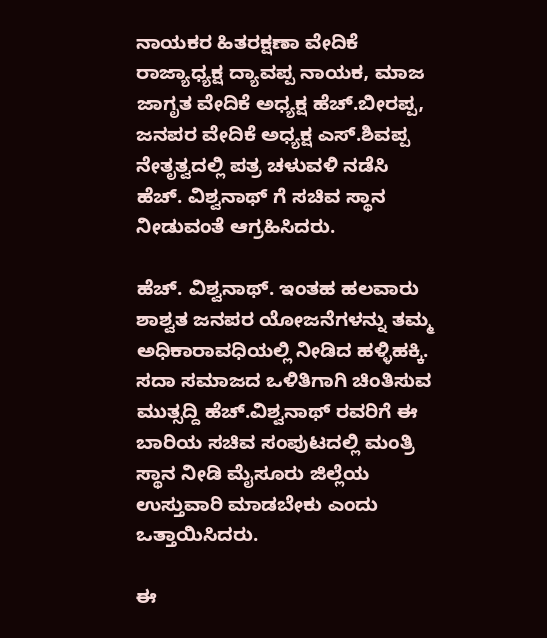ನಾಯಕರ ಹಿತರಕ್ಷಣಾ ವೇದಿಕೆ ರಾಜ್ಯಾಧ್ಯಕ್ಷ ದ್ಯಾವಪ್ಪ ನಾಯಕ, ಮಾಜ ಜಾಗೃತ ವೇದಿಕೆ ಅಧ್ಯಕ್ಷ ಹೆಚ್.ಬೀರಪ್ಪ, ಜನಪರ ವೇದಿಕೆ ಅಧ್ಯಕ್ಷ ಎಸ್.ಶಿವಪ್ಪ ನೇತೃತ್ವದಲ್ಲಿ ಪತ್ರ ಚಳುವಳಿ ನಡೆಸಿ ಹೆಚ್. ವಿಶ್ವನಾಥ್‌ ಗೆ ಸಚಿವ ಸ್ಥಾನ ನೀಡುವಂತೆ ಆಗ್ರಹಿಸಿದರು.

ಹೆಚ್. ವಿಶ್ವನಾಥ್. ಇಂತಹ ಹಲವಾರು ಶಾಶ್ವತ ಜನಪರ ಯೋಜನೆಗಳನ್ನು ತಮ್ಮ ಅಧಿಕಾರಾವಧಿಯಲ್ಲಿ ನೀಡಿದ ಹಳ್ಳಿಹಕ್ಕಿ. ಸದಾ ಸಮಾಜದ ಒಳಿತಿಗಾಗಿ ಚಿಂತಿಸುವ ಮುತ್ಸದ್ದಿ ಹೆಚ್.ವಿಶ್ವನಾಥ್ ರವರಿಗೆ ಈ ಬಾರಿಯ ಸಚಿವ ಸಂಪುಟದಲ್ಲಿ ಮಂತ್ರಿ ಸ್ಥಾನ ನೀಡಿ ಮೈಸೂರು ಜಿಲ್ಲೆಯ ಉಸ್ತುವಾರಿ ಮಾಡಬೇಕು ಎಂದು ಒತ್ತಾಯಿಸಿದರು.

ಈ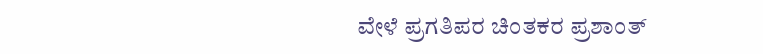ವೇಳೆ ಪ್ರಗತಿಪರ ಚಿಂತಕರ ಪ್ರಶಾಂತ್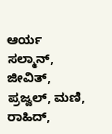ಆರ್ಯ ಸಲ್ಮಾನ್, ಜೀವಿತ್, ಪ್ರಜ್ವಲ್, ಮಣಿ, ರಾಹಿದ್,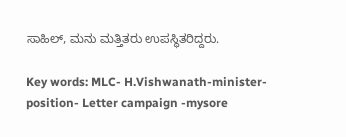ಸಾಹಿಲ್, ಮನು ಮತ್ತಿತರು ಉಪಸ್ಥಿತರಿದ್ದರು.

Key words: MLC- H.Vishwanath-minister-position- Letter campaign -mysore